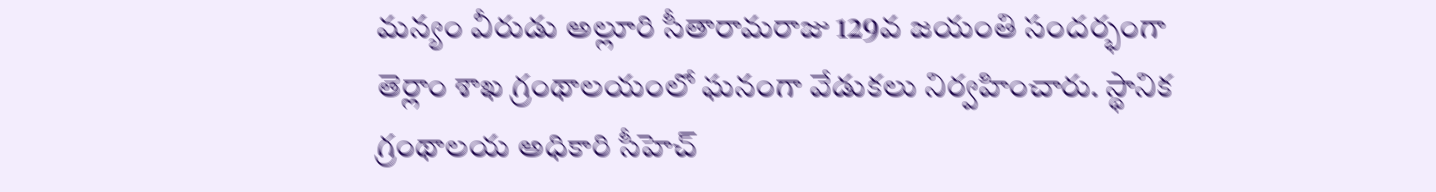మన్యం వీరుడు అల్లూరి సీతారామరాజు 129వ జయంతి సందర్భంగా తెర్లాం శాఖ గ్రంథాలయంలో ఘనంగా వేడుకలు నిర్వహించారు. స్థానిక గ్రంథాలయ అధికారి సీహెచ్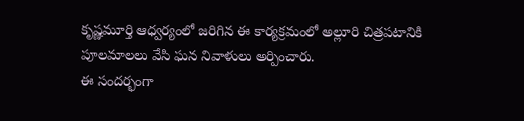కృష్ణమూర్తి ఆధ్వర్యంలో జరిగిన ఈ కార్యక్రమంలో అల్లూరి చిత్రపటానికి పూలమాలలు వేసి ఘన నివాళులు అర్పించారు.
ఈ సందర్భంగా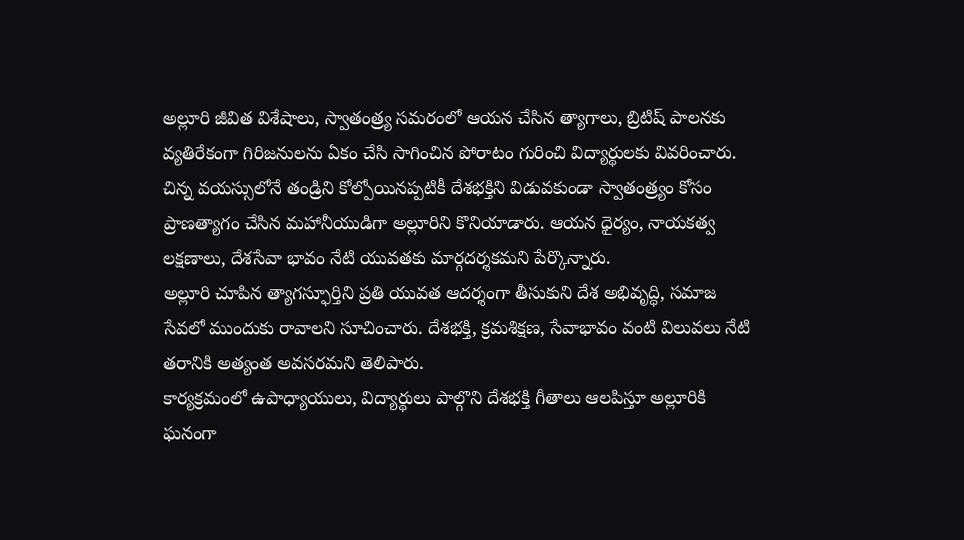అల్లూరి జీవిత విశేషాలు, స్వాతంత్ర్య సమరంలో ఆయన చేసిన త్యాగాలు, బ్రిటిష్ పాలనకు వ్యతిరేకంగా గిరిజనులను ఏకం చేసి సాగించిన పోరాటం గురించి విద్యార్థులకు వివరించారు. చిన్న వయస్సులోనే తండ్రిని కోల్పోయినప్పటికీ దేశభక్తిని విడువకుండా స్వాతంత్ర్యం కోసం ప్రాణత్యాగం చేసిన మహానీయుడిగా అల్లూరిని కొనియాడారు. ఆయన ధైర్యం, నాయకత్వ లక్షణాలు, దేశసేవా భావం నేటి యువతకు మార్గదర్శకమని పేర్కొన్నారు.
అల్లూరి చూపిన త్యాగస్ఫూర్తిని ప్రతి యువత ఆదర్శంగా తీసుకుని దేశ అభివృద్ధి, సమాజ సేవలో ముందుకు రావాలని సూచించారు. దేశభక్తి, క్రమశిక్షణ, సేవాభావం వంటి విలువలు నేటి తరానికి అత్యంత అవసరమని తెలిపారు.
కార్యక్రమంలో ఉపాధ్యాయులు, విద్యార్థులు పాల్గొని దేశభక్తి గీతాలు ఆలపిస్తూ అల్లూరికి ఘనంగా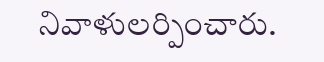నివాళులర్పించారు.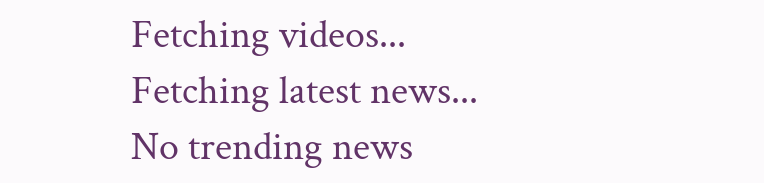Fetching videos...
Fetching latest news...
No trending news